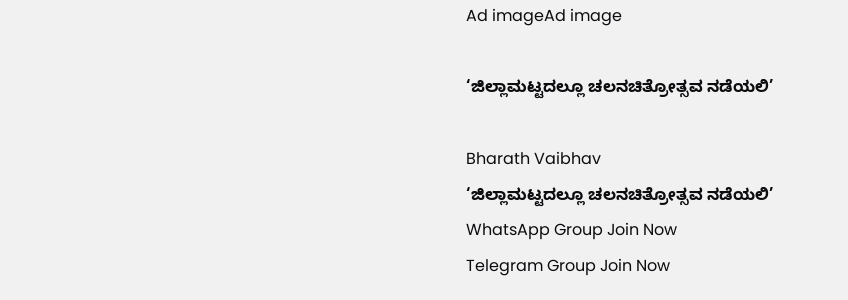Ad imageAd image

‘ಜಿಲ್ಲಾಮಟ್ಟದಲ್ಲೂ ಚಲನಚಿತ್ರೋತ್ಸವ ನಡೆಯಲಿ’

Bharath Vaibhav
‘ಜಿಲ್ಲಾಮಟ್ಟದಲ್ಲೂ ಚಲನಚಿತ್ರೋತ್ಸವ ನಡೆಯಲಿ’
WhatsApp Group Join Now
Telegram Group Join Now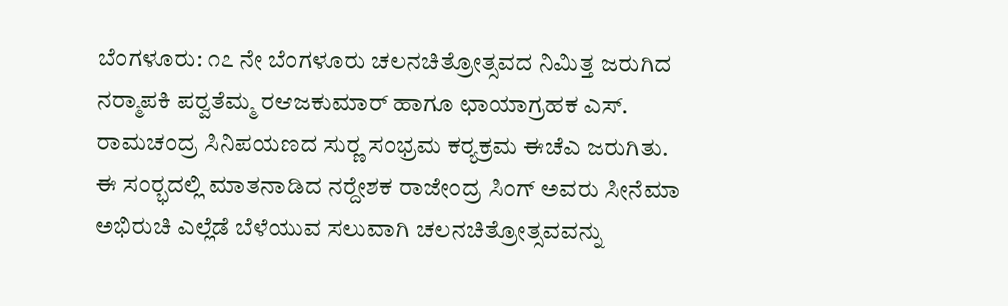ಬೆಂಗಳೂರು: ೧೭ ನೇ ಬೆಂಗಳೂರು ಚಲನಚಿತ್ರೋತ್ಸವದ ನಿಮಿತ್ತ ಜರುಗಿದ ನರ‍್ಮಾಪಕಿ ಪರ‍್ವತೆಮ್ಮ ರಆಜಕುಮಾರ್ ಹಾಗೂ ಛಾಯಾಗ್ರಹಕ ಎಸ್. ರಾಮಚಂದ್ರ ಸಿನಿಪಯಣದ ಸುರ‍್ಣ ಸಂಭ್ರಮ ಕರ‍್ಯಕ್ರಮ ಈಚೆಎ ಜರುಗಿತು.
ಈ ಸಂರ‍್ಭದಲ್ಲಿ ಮಾತನಾಡಿದ ನರ‍್ದೇಶಕ ರಾಜೇಂದ್ರ ಸಿಂಗ್ ಅವರು ಸೀನೆಮಾ ಅಭಿರುಚಿ ಎಲ್ಲೆಡೆ ಬೆಳೆಯುವ ಸಲುವಾಗಿ ಚಲನಚಿತ್ರೋತ್ಸವವನ್ನು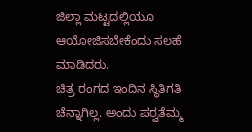ಜಿಲ್ಲಾ ಮಟ್ಟದಲ್ಲಿಯೂ ಆಯೋಜಿಸಬೇಕೆಂದು ಸಲಹೆ ಮಾಡಿದರು.
ಚಿತ್ರ ರಂಗದ ಇಂದಿನ ಸ್ಥಿತಿಗತಿ ಚೆನ್ನಾಗಿಲ್ಲ. ಅಂದು ಪರ‍್ವತೆಮ್ಮ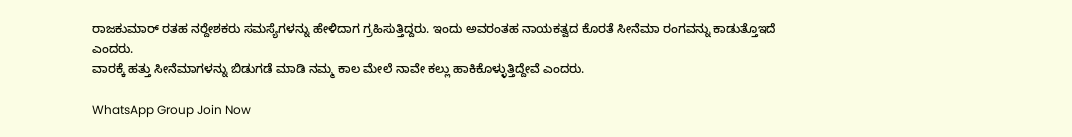ರಾಜಕುಮಾರ್ ರತಹ ನರ‍್ದೇಶಕರು ಸಮಸ್ಯೆಗಳನ್ನು ಹೇಳಿದಾಗ ಗ್ರಹಿಸುತ್ತಿದ್ದರು. ಇಂದು ಅವರಂತಹ ನಾಯಕತ್ವದ ಕೊರತೆ ಸೀನೆಮಾ ರಂಗವನ್ನು ಕಾಡುತ್ತೊಇದೆ ಎಂದರು.
ವಾರಕ್ಕೆ ಹತ್ತು ಸೀನೆಮಾಗಳನ್ನು ಬಿಡುಗಡೆ ಮಾಡಿ ನಮ್ಮ ಕಾಲ ಮೇಲೆ ನಾವೇ ಕಲ್ಲು ಹಾಕಿಕೊಳ್ಳುತ್ತಿದ್ದೇವೆ ಎಂದರು.

WhatsApp Group Join Now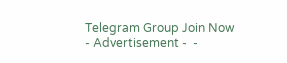Telegram Group Join Now
- Advertisement -  -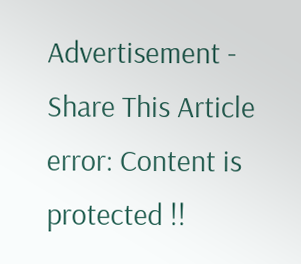Advertisement -
Share This Article
error: Content is protected !!